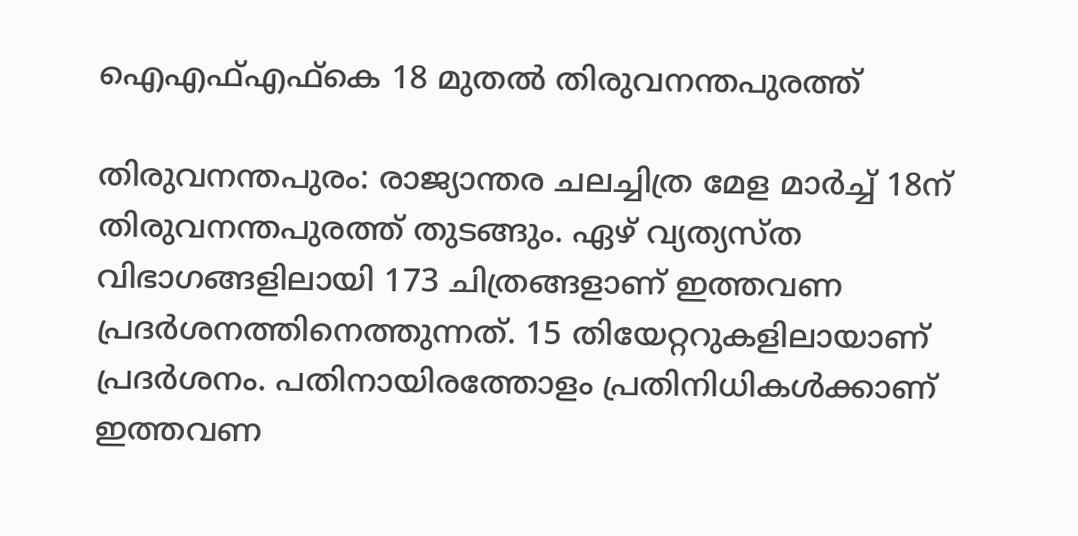ഐഎഫ്എഫ്‌കെ 18 മുതല്‍ തിരുവനന്തപുരത്ത്‌

തിരുവനന്തപുരം: രാജ്യാന്തര ചലച്ചിത്ര മേള മാര്‍ച്ച് 18ന് തിരുവനന്തപുരത്ത് തുടങ്ങും. ഏഴ് വ്യത്യസ്ത വിഭാഗങ്ങളിലായി 173 ചിത്രങ്ങളാണ് ഇത്തവണ പ്രദര്‍ശനത്തിനെത്തുന്നത്. 15 തിയേറ്ററുകളിലായാണ് പ്രദര്‍ശനം. പതിനായിരത്തോളം പ്രതിനിധികള്‍ക്കാണ് ഇത്തവണ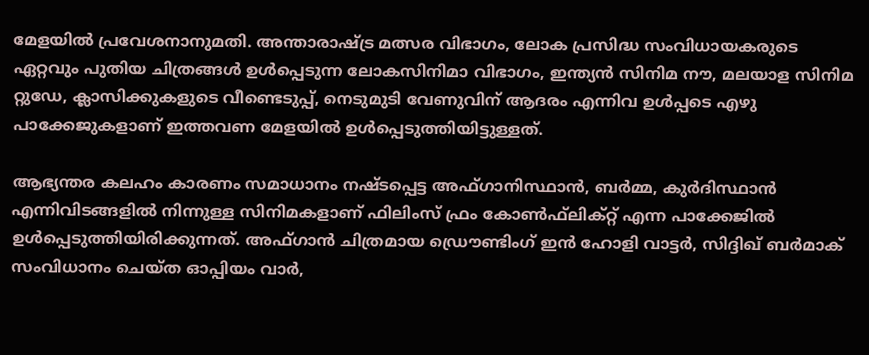മേളയില്‍ പ്രവേശനാനുമതി. അന്താരാഷ്ട്ര മത്സര വിഭാഗം, ലോക പ്രസിദ്ധ സംവിധായകരുടെ ഏറ്റവും പുതിയ ചിത്രങ്ങള്‍ ഉള്‍പ്പെടുന്ന ലോകസിനിമാ വിഭാഗം, ഇന്ത്യന്‍ സിനിമ നൗ, മലയാള സിനിമ റ്റുഡേ, ക്ലാസിക്കുകളുടെ വീണ്ടെടുപ്പ്, നെടുമുടി വേണുവിന് ആദരം എന്നിവ ഉള്‍പ്പടെ എഴു പാക്കേജുകളാണ് ഇത്തവണ മേളയില്‍ ഉള്‍പ്പെടുത്തിയിട്ടുള്ളത്.

ആഭ്യന്തര കലഹം കാരണം സമാധാനം നഷ്ടപ്പെട്ട അഫ്ഗാനിസ്ഥാന്‍, ബര്‍മ്മ, കുര്‍ദിസ്ഥാന്‍ എന്നിവിടങ്ങളില്‍ നിന്നുള്ള സിനിമകളാണ് ഫിലിംസ് ഫ്രം കോണ്‍ഫ്‌ലിക്റ്റ് എന്ന പാക്കേജില്‍ ഉള്‍പ്പെടുത്തിയിരിക്കുന്നത്. അഫ്ഗാന്‍ ചിത്രമായ ഡ്രൌണ്ടിംഗ് ഇന്‍ ഹോളി വാട്ടര്‍, സിദ്ദിഖ് ബര്‍മാക് സംവിധാനം ചെയ്ത ഓപ്പിയം വാര്‍,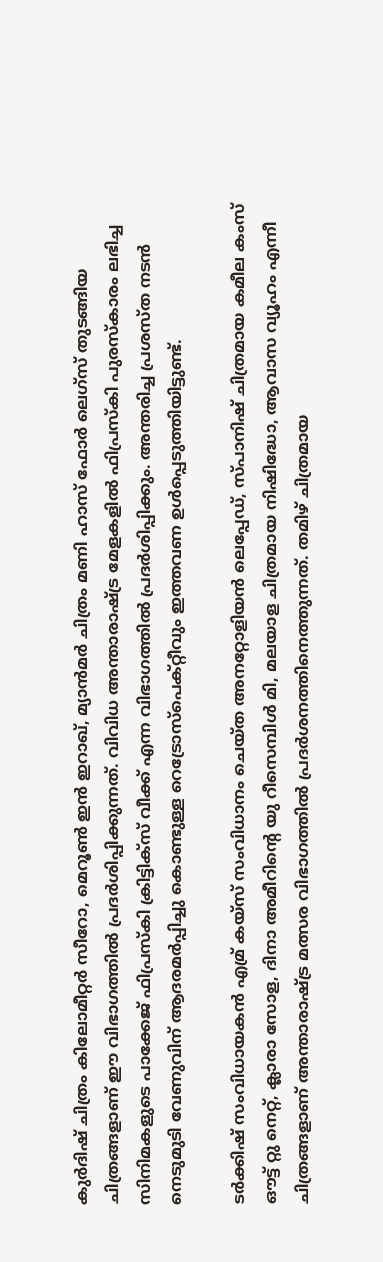കുര്‍ദിഷ് ചിത്രം കിലോമീറ്റര്‍ സീറോ, മെറൂണ്‍ ഇന്‍ ഇറാഖ്, മ്യാന്‍മര്‍ ചിത്രം മണി ഹാസ് ഫോര്‍ ലെഗ്സ് തുടങ്ങിയ ചിത്രങ്ങളാണ് ഈ വിഭാഗത്തില്‍ പ്രദര്‍ശിപ്പിക്കുന്നത്. വിവിധ അന്താരാഷ്ട്ര മേളകളില്‍ ഫിപ്രസ്‌കി പുരസ്‌കാരം ലഭിച്ച സിനിമകളുടെ പാക്കേജ് ഫിപ്രസ്‌കി ക്രിട്ടിക്‌സ് വീക്ക് എന്ന വിഭാഗത്തില്‍ പ്രദര്‍ശിപ്പിക്കും. അന്തരിച്ച പ്രശസ്ത നടന്‍ നെടുമുടി വേണുവിന് ആദരമര്‍പ്പിച്ചു കൊണ്ടുള്ള റെട്രോസ്‌പെക്റ്റീവും ഇത്തവണ ഉള്‍പ്പെടുത്തിയിട്ടുണ്ട്.

ടര്‍ക്കിഷ് സംവിധായകന്‍ എമ്ര് കയ്സ് സംവിധാനം ചെയ്ത അനറ്റോളിയന്‍ ലെപ്പേഡ്, സ്പാനിഷ് ചിത്രമായ കമീല കംസ് ഔട്ട് റ്റു നെറ്റ്, ക്ലാരാ സോള, ദിനാ അമീറിന്റെ യു റീസെമ്പിള്‍ മി, മലയാള ചിത്രമായ നിഷിദ്ധോ, ആവാസ വ്യൂഹം എന്നീ ചിത്രങ്ങളാണ് അന്താരാഷ്ട്ര മത്സര വിഭാഗത്തില്‍ പ്രദര്‍ശനത്തിനെത്തുന്നത്. തമിഴ് ചിത്രമായ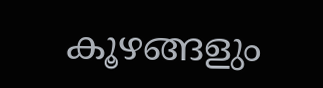കൂഴങ്ങളും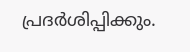പ്രദര്‍ശിപ്പിക്കും.